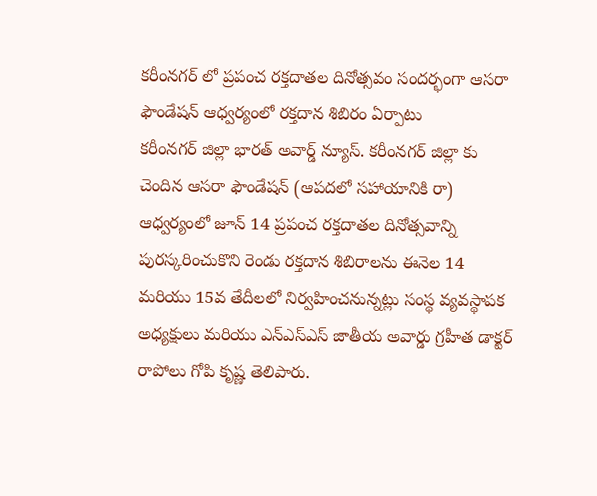కరీంనగర్ లో ప్రపంచ రక్తదాతల దినోత్సవం సందర్భంగా ఆసరా ఫౌండేషన్ ఆధ్వర్యంలో రక్తదాన శిబిరం ఏర్పాటు
కరీంనగర్ జిల్లా భారత్ అవార్డ్ న్యూస్. కరీంనగర్ జిల్లా కు చెందిన ఆసరా ఫౌండేషన్ (ఆపదలో సహాయానికి రా) ఆధ్వర్యంలో జూన్ 14 ప్రపంచ రక్తదాతల దినోత్సవాన్ని పురస్కరించుకొని రెండు రక్తదాన శిబిరాలను ఈనెల 14 మరియు 15వ తేదీలలో నిర్వహించనున్నట్లు సంస్థ వ్యవస్థాపక అధ్యక్షులు మరియు ఎన్ఎస్ఎస్ జాతీయ అవార్డు గ్రహీత డాక్టర్ రాపోలు గోపి కృష్ణ తెలిపారు.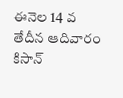ఈనెల 14 వ తేదీన ఆదివారం కిసాన్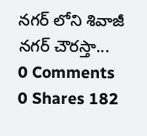నగర్ లోని శివాజీ నగర్ చౌరస్తా...
0 Comments 0 Shares 182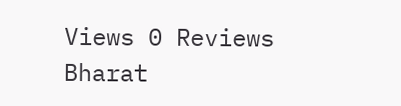Views 0 Reviews
Bharat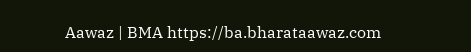Aawaz | BMA https://ba.bharataawaz.com